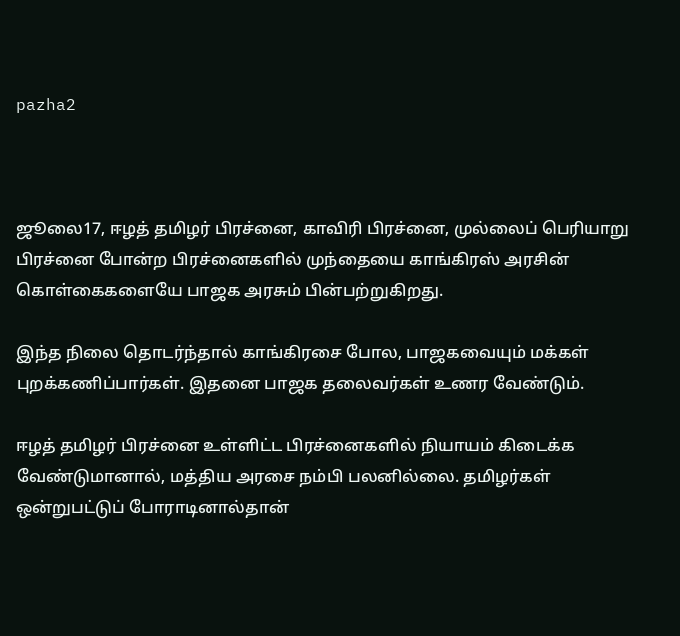pazha2



ஜூலை17, ஈழத் தமிழர் பிரச்னை, காவிரி பிரச்னை, முல்லைப் பெரியாறு பிரச்னை போன்ற பிரச்னைகளில் முந்தையை காங்கிரஸ் அரசின் கொள்கைகளையே பாஜக அரசும் பின்பற்றுகிறது.

இந்த நிலை தொடர்ந்தால் காங்கிரசை போல, பாஜகவையும் மக்கள் புறக்கணிப்பார்கள். இதனை பாஜக தலைவர்கள் உணர வேண்டும்.

ஈழத் தமிழர் பிரச்னை உள்ளிட்ட பிரச்னைகளில் நியாயம் கிடைக்க வேண்டுமானால், மத்திய அரசை நம்பி பலனில்லை. தமிழர்கள் ஒன்றுபட்டுப் போராடினால்தான்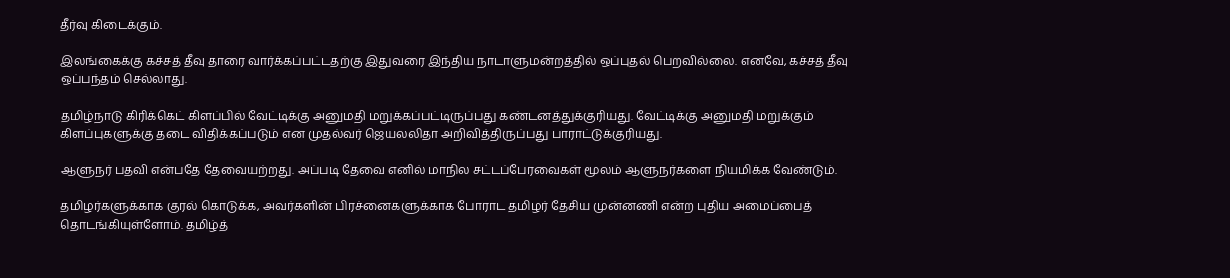தீர்வு கிடைக்கும்.

இலங்கைக்கு கச்சத் தீவு தாரை வார்க்கப்பட்டதற்கு இதுவரை இந்திய நாடாளுமன்றத்தில் ஒப்புதல் பெறவில்லை. எனவே, கச்சத் தீவு ஒப்பந்தம் செல்லாது.

தமிழ்நாடு கிரிக்கெட் கிளப்பில் வேட்டிக்கு அனுமதி மறுக்கப்பட்டிருப்பது கண்டனத்துக்குரியது. வேட்டிக்கு அனுமதி மறுக்கும் கிளப்புகளுக்கு தடை விதிக்கப்படும் என முதல்வர் ஜெயலலிதா அறிவித்திருப்பது பாராட்டுக்குரியது.

ஆளுநர் பதவி என்பதே தேவையற்றது. அப்படி தேவை எனில் மாநில சட்டப்பேரவைகள் மூலம் ஆளுநர்களை நியமிக்க வேண்டும்.

தமிழர்களுக்காக குரல் கொடுக்க, அவர்களின் பிரச்னைகளுக்காக போராட தமிழர் தேசிய முன்னணி என்ற புதிய அமைப்பைத் தொடங்கியுள்ளோம். தமிழ்த்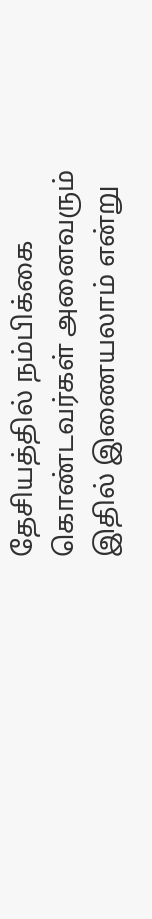தேசியத்தில் நம்பிக்கை கொண்டவர்கள் அனைவரும் இதில் இணையலாம் என்று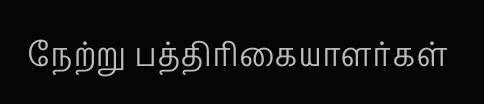நேற்று பத்திரிகையாளர்கள்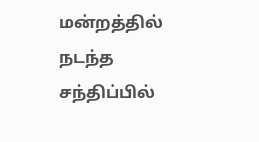மன்றத்தில் நடந்த சந்திப்பில்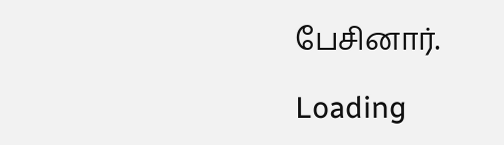பேசினார்.

Loading